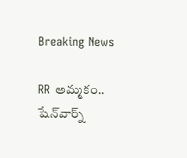Breaking News

RR అమ్మకం.. షేన్‌వార్న్‌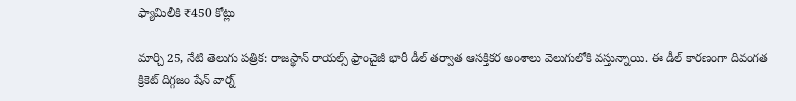ఫ్యామిలీకి ₹450 కోట్లు

మార్చి 25, నేటి తెలుగు పత్రిక: రాజస్థాన్ రాయల్స్ ఫ్రాంచైజీ భారీ డీల్ తర్వాత ఆసక్తికర అంశాలు వెలుగులోకి వస్తున్నాయి. ఈ డీల్ కారణంగా దివంగత క్రికెట్ దిగ్గజం షేన్ వార్న్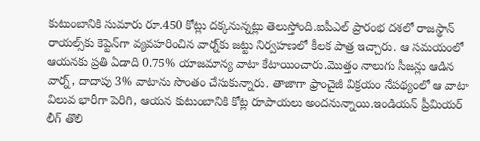కుటుంబానికి సుమారు రూ.450 కోట్లు దక్కనున్నట్లు తెలుస్తోంది.ఐపీఎల్ ప్రారంభ దశలో రాజస్థాన్ రాయల్స్‌కు కెప్టెన్‌గా వ్యవహరించిన వార్న్‌కు జట్టు నిర్వహణలో కీలక పాత్ర ఇచ్చారు. ఆ సమయంలో ఆయనకు ప్రతి ఏడాది 0.75% యాజమాన్య వాటా కేటాయించారు.మొత్తం నాలుగు సీజన్లు ఆడిన వార్న్, దాదాపు 3% వాటాను సొంతం చేసుకున్నారు. తాజాగా ఫ్రాంచైజీ విక్రయం నేపథ్యంలో ఆ వాటా విలువ భారీగా పెరిగి, ఆయన కుటుంబానికి కోట్ల రూపాయలు అందనున్నాయి.ఇండియన్ ప్రీమియర్ లీగ్ తొలి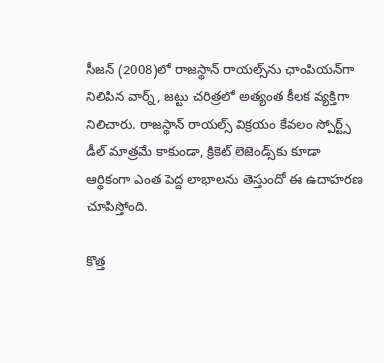సీజన్ (2008)లో రాజస్థాన్ రాయల్స్‌ను ఛాంపియన్‌గా నిలిపిన వార్న్, జట్టు చరిత్రలో అత్యంత కీలక వ్యక్తిగా నిలిచారు. రాజస్థాన్ రాయల్స్ విక్రయం కేవలం స్పోర్ట్స్ డీల్ మాత్రమే కాకుండా, క్రికెట్ లెజెండ్స్‌కు కూడా ఆర్థికంగా ఎంత పెద్ద లాభాలను తెస్తుందో ఈ ఉదాహరణ చూపిస్తోంది.

కొత్త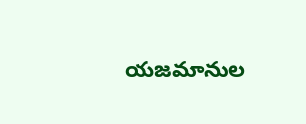యజమానుల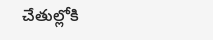చేతుల్లోకి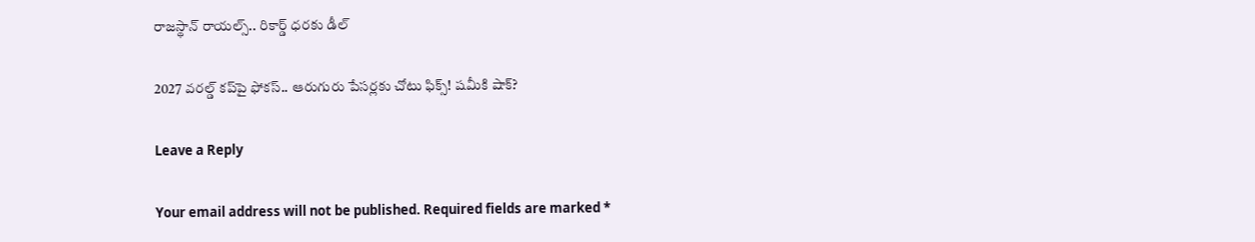రాజస్థాన్ రాయల్స్.. రికార్డ్ ధరకు డీల్

2027 వరల్డ్ కప్‌పై ఫోకస్.. ఆరుగురు పేసర్లకు చోటు ఫిక్స్! షమీకి షాక్?

Leave a Reply

Your email address will not be published. Required fields are marked *